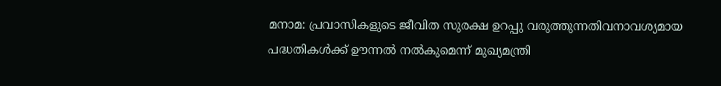മനാമ: പ്രവാസികളുടെ ജീവിത സുരക്ഷ ഉറപ്പു വരുത്തുന്നതിവനാവശ്യമായ പദ്ധതികള്‍ക്ക് ഊന്നല്‍ നല്‍കുമെന്ന് മുഖ്യമന്ത്രി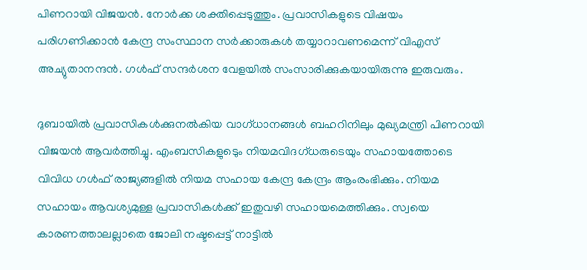പിണറായി വിജയന്‍. നോര്‍ക്ക ശക്തിപ്പെടുത്തും. പ്രവാസികളുടെ വിഷയം പരിഗണിക്കാന്‍ കേന്ദ്ര സംസ്ഥാന സര്‍ക്കാരുകള്‍ തയ്യാറാവണമെന്ന് വിഎസ് അച്യുതാനന്ദന്‍. ഗള്‍ഫ് സന്ദര്‍ശന വേളയില്‍ സംസാരിക്കുകയായിരുന്നു ഇരുവരും.

ദുബായില്‍ പ്രവാസികള്‍ക്കുനല്‍കിയ വാഗ്ധാനങ്ങള്‍ ബഹറിനിലും മുഖ്യമന്ത്രി പിണറായി വിജയന്‍ ആവര്‍ത്തിച്ചു. എംബസികളുടെും നിയമവിദഗ്ധരുടെയും സഹായത്തോടെ വിവിധ ഗള്‍ഫ് രാജ്യങ്ങളില്‍ നിയമ സഹായ കേന്ദ്ര കേന്ദ്രം ആംരംഭിക്കും. നിയമ സഹായം ആവശ്യമുള്ള പ്രവാസികള്‍ക്ക് ഇതുവഴി സഹായമെത്തിക്കും. സ്വയെ കാരണത്താലല്ലാതെ ജോലി നഷ്ടപ്പെട്ട് നാട്ടില്‍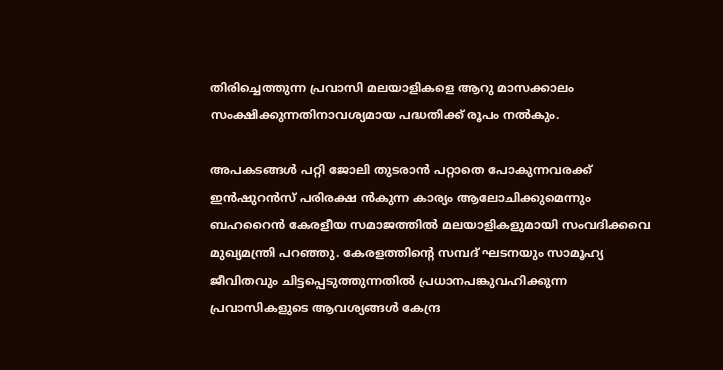തിരിച്ചെത്തുന്ന പ്രവാസി മലയാളികളെ ആറു മാസക്കാലം സംക്ഷിക്കുന്നതിനാവശ്യമായ പദ്ധതിക്ക് രൂപം നല്‍കും.

അപകടങ്ങള്‍ പറ്റി ജോലി തുടരാന്‍ പറ്റാതെ പോകുന്നവര‍ക്ക് ഇന്‍ഷുറന്‍സ് പരിരക്ഷ ന്‍കുന്ന കാര്യം ആലോചിക്കുമെന്നും ബഹറൈന്‍ കേരളീയ സമാജത്തില്‍ മലയാളികളുമായി സംവദിക്കവെ മുഖ്യമന്ത്രി പറഞ്ഞു. കേരളത്തിന്‍റെ സമ്പദ് ഘടനയും സാമൂഹ്യ ജീവിതവും ചിട്ടപ്പെടുത്തുന്നതില്‍ പ്രധാനപങ്കുവഹിക്കുന്ന പ്രവാസികളുടെ ആവശ്യങ്ങള്‍ കേന്ദ്ര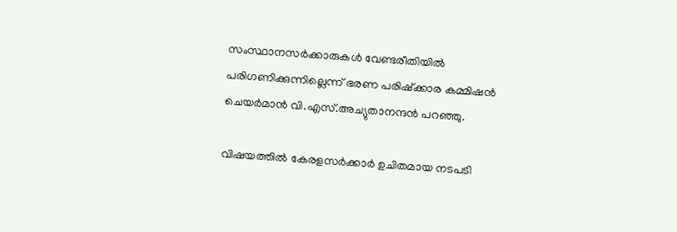സംസ്ഥാനസര്‍ക്കാരുകള്‍ വേണ്ടരീതിയില്‍ പരിഗണിക്കുന്നില്ലെന്ന് ഭരണ പരിഷ്ക്കാര കമ്മിഷൻ ചെയർമാൻ വി.എസ്.അച്യുതാനന്ദൻ പറഞ്ഞു.

വിഷയത്തില്‍ കേരളസര്‍ക്കാര്‍ ഉചിതമായ നടപടി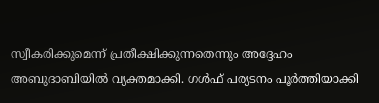സ്വീകരിക്കുമെന്ന് പ്രതീക്ഷിക്കുന്നതെന്നും അദ്ദേഹം അബുദാബിയില്‍ വ്യക്തമാക്കി. ഗള്‍ഫ് പര്യടനം പൂര്‍ത്തിയാക്കി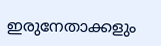ഇരുനേതാക്കളും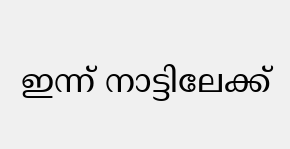ഇന്ന് നാട്ടിലേക്ക്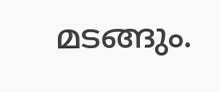മടങ്ങും.